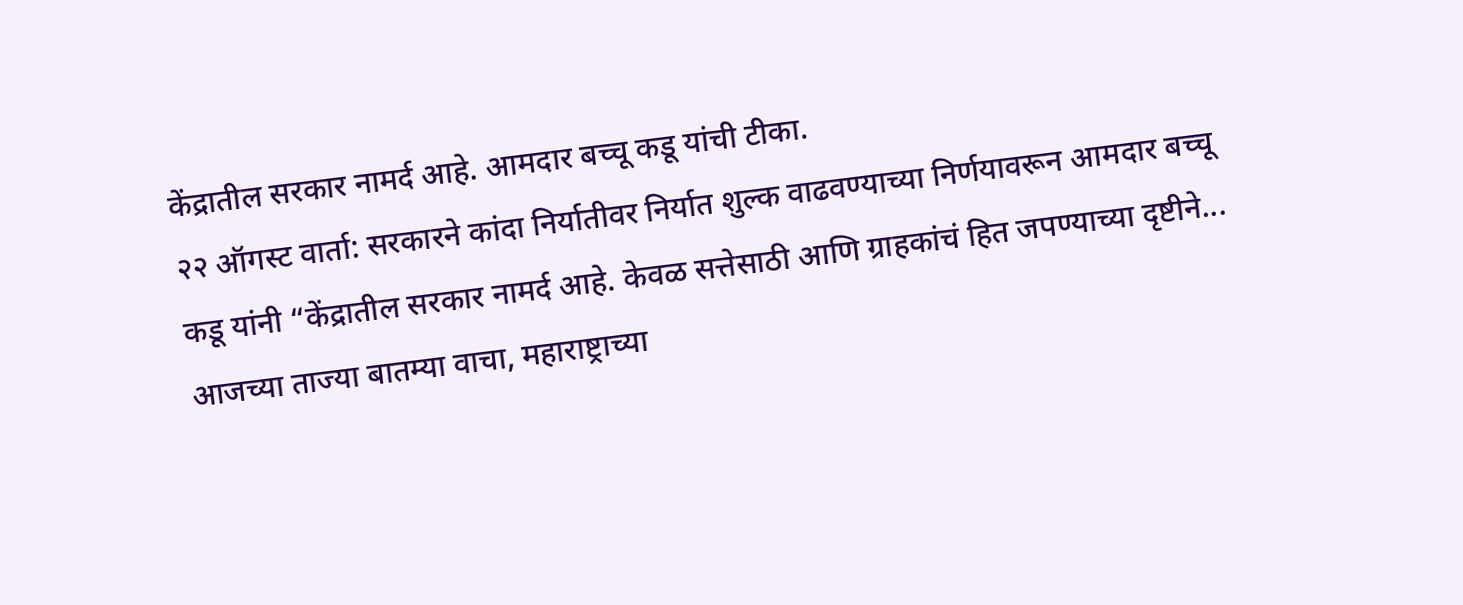केंद्रातील सरकार नामर्द आहे. आमदार बच्चू कडू यांची टीका.
२२ ऑगस्ट वार्ता: सरकारने कांदा निर्यातीवर निर्यात शुल्क वाढवण्याच्या निर्णयावरून आमदार बच्चू कडू यांनी “केंद्रातील सरकार नामर्द आहे. केवळ सत्तेसाठी आणि ग्राहकांचं हित जपण्याच्या दृष्टीने...
आजच्या ताज्या बातम्या वाचा, महाराष्ट्राच्या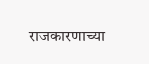राजकारणाच्या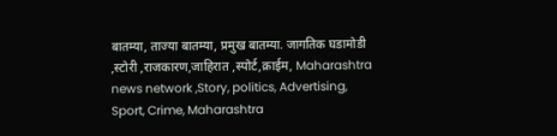बातम्या, ताज्या बातम्या, प्रमुख बातम्या. जागतिक घडामोडी ,स्टोरी ,राजकारण,जाहिरात ,स्पोर्ट,क्राईम, Maharashtra news network ,Story, politics, Advertising, Sport, Crime, Maharashtra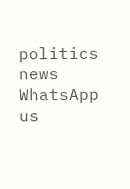politics news
WhatsApp us